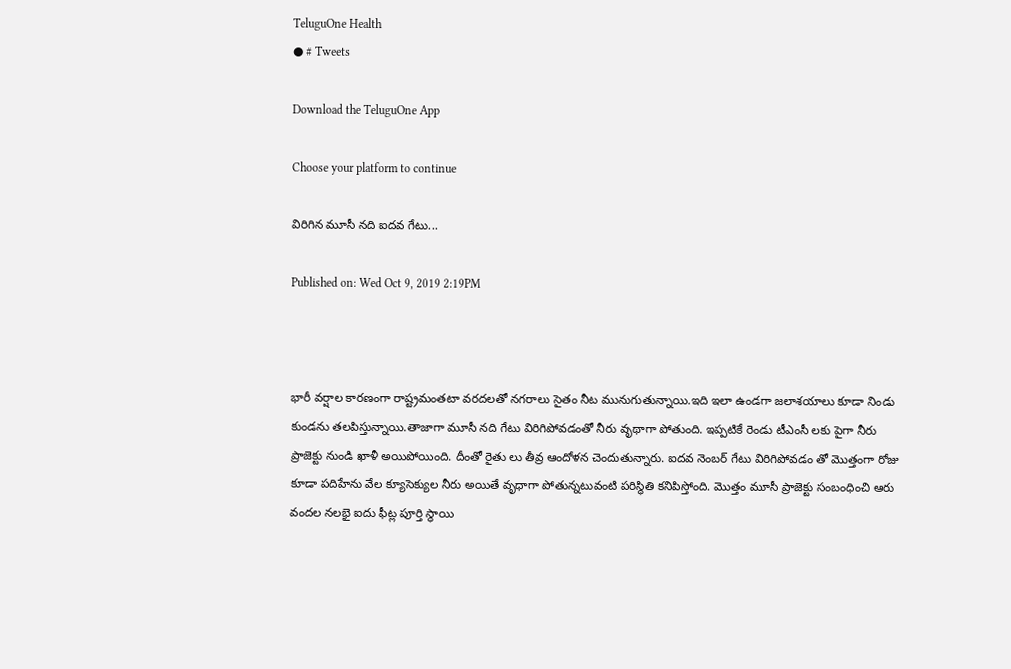TeluguOne Health
● # Tweets

Download the TeluguOne App

Choose your platform to continue

విరిగిన మూసీ నది ఐదవ గేటు...

Published on: Wed Oct 9, 2019 2:19PM



భారీ వర్షాల కారణంగా రాష్ట్రమంతటా వరదలతో నగరాలు సైతం నీట మునుగుతున్నాయి.ఇది ఇలా ఉండగా జలాశయాలు కూడా నిండు కుండను తలపిస్తున్నాయి.తాజాగా మూసీ నది గేటు విరిగిపోవడంతో నీరు వృథాగా పోతుంది. ఇప్పటికే రెండు టీఎంసీ లకు పైగా నీరు ప్రాజెక్టు నుండి ఖాళీ అయిపోయింది. దీంతో రైతు లు తీవ్ర ఆందోళన చెందుతున్నారు. ఐదవ నెంబర్ గేటు విరిగిపోవడం తో మొత్తంగా రోజు కూడా పదిహేను వేల క్యూసెక్యుల నీరు అయితే వృధాగా పోతున్నటువంటి పరిస్థితి కనిపిస్తోంది. మొత్తం మూసీ ప్రాజెక్టు సంబంధించి ఆరు వందల నలభై ఐదు ఫీట్ల పూర్తి స్థాయి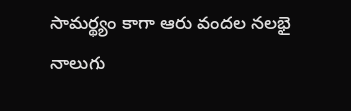సామర్థ్యం కాగా ఆరు వందల నలభై నాలుగు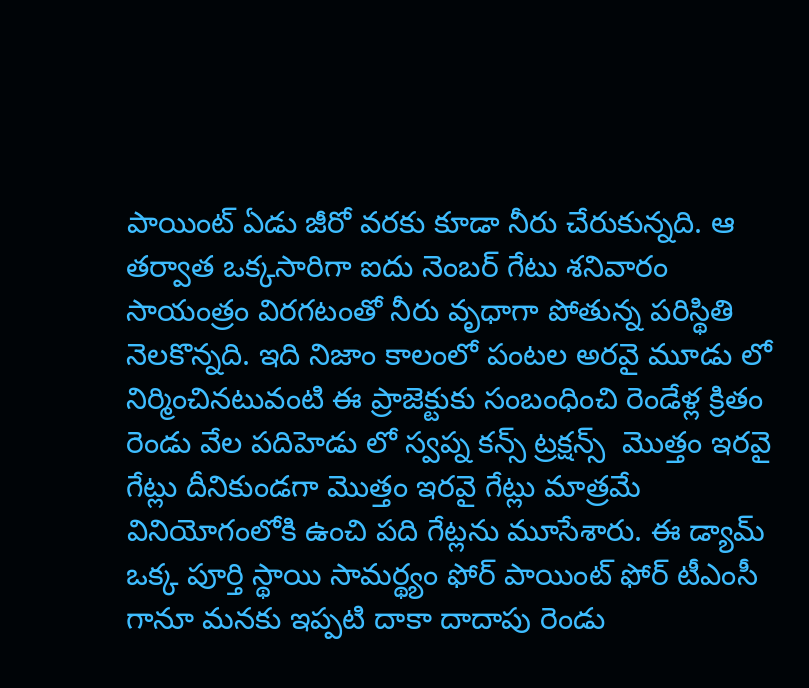పాయింట్ ఏడు జీరో వరకు కూడా నీరు చేరుకున్నది. ఆ తర్వాత ఒక్కసారిగా ఐదు నెంబర్ గేటు శనివారం సాయంత్రం విరగటంతో నీరు వృధాగా పోతున్న పరిస్థితి నెలకొన్నది. ఇది నిజాం కాలంలో పంటల అరవై మూడు లో నిర్మించినటువంటి ఈ ప్రాజెక్టుకు సంబంధించి రెండేళ్ల క్రితం రెండు వేల పదిహెడు లో స్వప్న కన్స్ ట్రక్షన్స్  మొత్తం ఇరవై గేట్లు దీనికుండగా మొత్తం ఇరవై గేట్లు మాత్రమే వినియోగంలోకి ఉంచి పది గేట్లను మూసేశారు. ఈ డ్యామ్ ఒక్క పూర్తి స్థాయి సామర్థ్యం ఫోర్ పాయింట్ ఫోర్ టీఎంసీ గానూ మనకు ఇప్పటి దాకా దాదాపు రెండు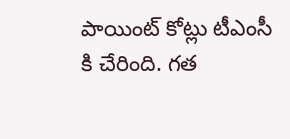పాయింట్ కోట్లు టీఎంసీ కి చేరింది. గత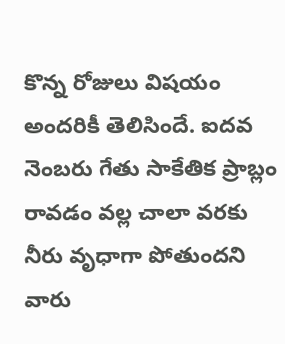కొన్న రోజులు విషయం అందరికీ తెలిసిందే. ఐదవ నెంబరు గేతు సాకేతిక ప్రాబ్లం రావడం వల్ల చాలా వరకు నీరు వృధాగా పోతుందని వారు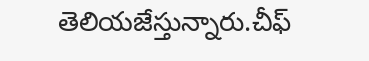తెలియజేస్తున్నారు.చీఫ్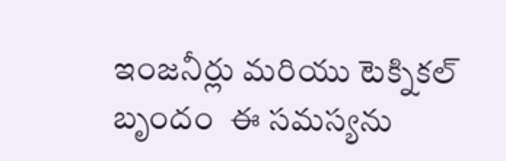ఇంజనీర్లు మరియు టెక్నికల్ బృందం  ఈ సమస్యను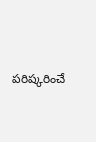పరిష్కరించే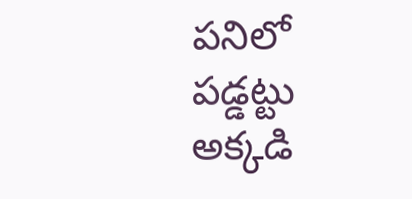పనిలో పడ్డట్టు అక్కడి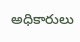అధికారులు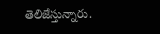తెలిజేస్తున్నారు.